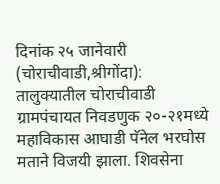दिनांक २५ जानेवारी (चोराचीवाडी,श्रीगोंदा):
तालुक्यातील चोराचीवाडी ग्रामपंचायत निवडणुक २०-२१मध्ये महाविकास आघाडी पॅनेल भरघोस मताने विजयी झाला. शिवसेना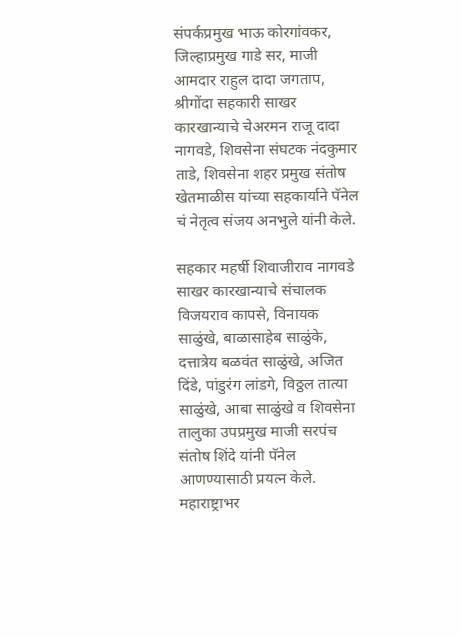संपर्कप्रमुख भाऊ कोरगांवकर, जिल्हाप्रमुख गाडे सर, माजी आमदार राहुल दादा जगताप, श्रीगोंदा सहकारी साखर कारखान्याचे चेअरमन राजू दादा नागवडे, शिवसेना संघटक नंदकुमार ताडे, शिवसेना शहर प्रमुख संतोष खेतमाळीस यांच्या सहकार्याने पॅनेल चं नेतृत्व संजय अनभुले यांनी केले.

सहकार महर्षी शिवाजीराव नागवडे साखर कारखान्याचे संचालक विजयराव कापसे, विनायक साळुंखे, बाळासाहेब साळुंके, दत्तात्रेय बळवंत साळुंखे, अजित दिंडे, पांडुरंग लांडगे, विठ्ठल तात्या साळुंखे, आबा साळुंखे व शिवसेना तालुका उपप्रमुख माजी सरपंच संतोष शिंदे यांनी पॅनेल आणण्यासाठी प्रयत्न केले.
महाराष्ट्राभर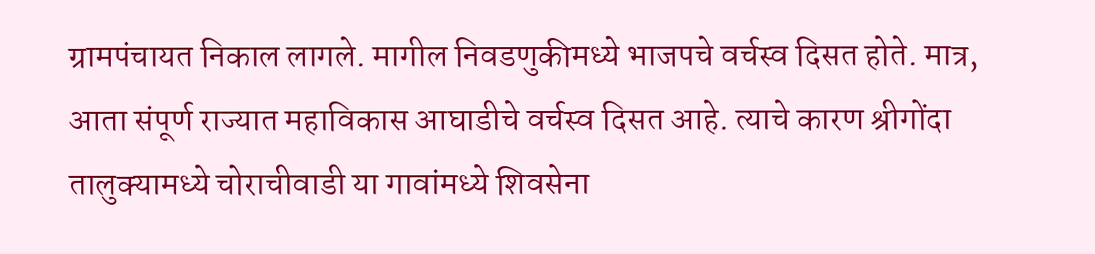ग्रामपंचायत निकाल लागले. मागील निवडणुकीमध्ये भाजपचे वर्चस्व दिसत होते. मात्र, आता संपूर्ण राज्यात महाविकास आघाडीचे वर्चस्व दिसत आहे. त्याचे कारण श्रीगोंदा तालुक्यामध्ये चोराचीवाडी या गावांमध्ये शिवसेना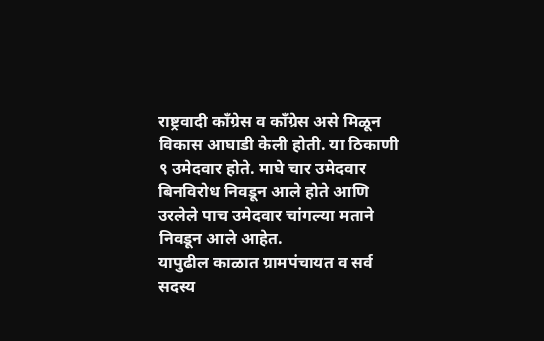राष्ट्रवादी काँग्रेस व काँग्रेस असे मिळून विकास आघाडी केली होती. या ठिकाणी ९ उमेदवार होते. माघे चार उमेदवार बिनविरोध निवडून आले होते आणि उरलेले पाच उमेदवार चांगल्या मताने निवडून आले आहेत.
यापुढील काळात ग्रामपंचायत व सर्व सदस्य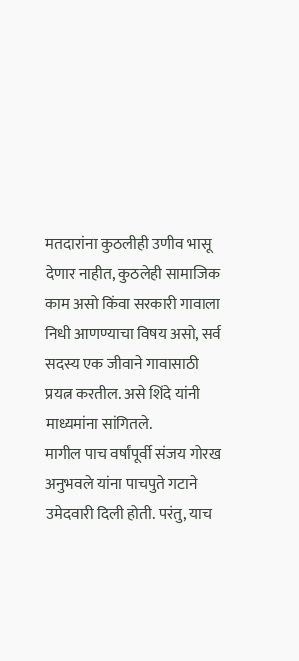मतदारांना कुठलीही उणीव भासू देणार नाहीत, कुठलेही सामाजिक काम असो किंवा सरकारी गावाला निधी आणण्याचा विषय असो, सर्व सदस्य एक जीवाने गावासाठी प्रयत्न करतील. असे शिंदे यांनी माध्यमांना सांगितले.
मागील पाच वर्षांपूर्वी संजय गोरख अनुभवले यांना पाचपुते गटाने उमेदवारी दिली होती. परंतु, याच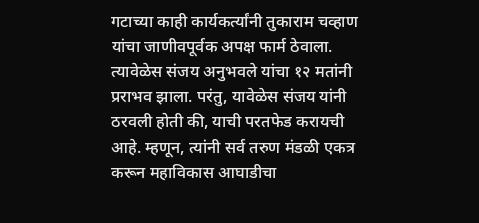गटाच्या काही कार्यकर्त्यांनी तुकाराम चव्हाण यांचा जाणीवपूर्वक अपक्ष फार्म ठेवाला. त्यावेळेस संजय अनुभवले यांचा १२ मतांनी प्रराभव झाला. परंतु, यावेळेस संजय यांनी ठरवली होती की, याची परतफेड करायची आहे. म्हणून, त्यांनी सर्व तरुण मंडळी एकत्र करून महाविकास आघाडीचा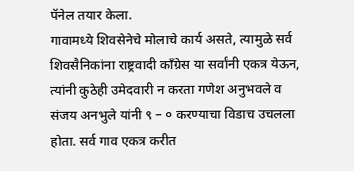पॅनेल तयार केला.
गावामध्ये शिवसेनेचे मोलाचे कार्य असते, त्यामुळे सर्व शिवसैनिकांना राष्ट्रवादी काँग्रेस या सर्वांनी एकत्र येऊन, त्यांनी कुठेही उमेदवारी न करता गणेश अनुभवले व संजय अनभुले यांनी ९ – ० करण्याचा विडाच उचलला होता. सर्व गाव एकत्र करीत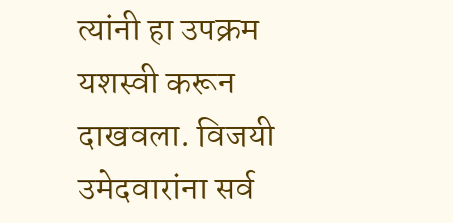त्यांनी हा उपक्रम यशस्वी करून दाखवला. विजयी उमेदवारांना सर्व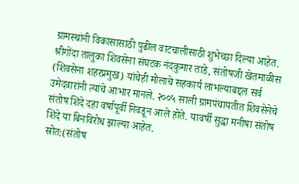ग्रामस्थांनी विकासासाठी पुढील वाटचालीसाठी शुभेच्छा दिल्या आहेत.
श्रीगोंदा तालुका शिवसेना संघटक नंदकुमार ताडे, संतोषजी खेतमाळीस (शिवसेना शहरप्रमुख) यांचेही मोलाचे सहकार्य लाभल्याबद्दल सर्व उमेदवारांनी त्यांचे आभार मानले. २००५ साली ग्रामपंचायतीत शिवसेनेचे संतोष शिंदे दहा वर्षापूर्वी निवडून आले होते. यावर्षी सुद्धा मनीषा संतोष शिंदे या बिनविरोध झाल्या आहेत.
स्रोत:(संतोष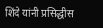शिंदे यांनी प्रसिद्धीस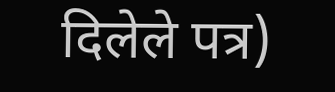दिलेले पत्र)